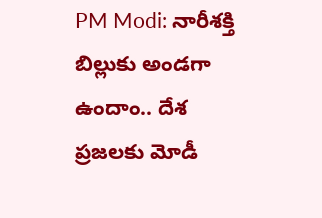PM Modi: నారీశక్తి బిల్లుకు అండగా ఉందాం.. దేశ ప్రజలకు మోడీ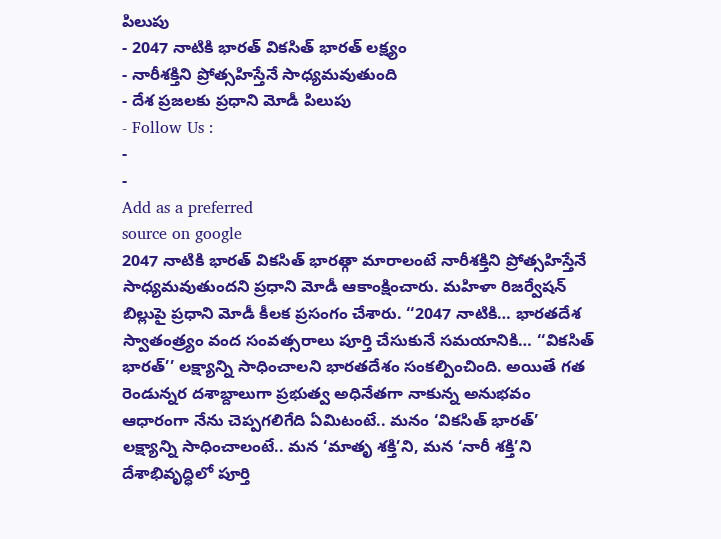పిలుపు
- 2047 నాటికి భారత్ వికసిత్ భారత్ లక్ష్యం
- నారీశక్తిని ప్రోత్సహిస్తేనే సాధ్యమవుతుంది
- దేశ ప్రజలకు ప్రధాని మోడీ పిలుపు
- Follow Us :
-
-
Add as a preferred
source on google
2047 నాటికి భారత్ వికసిత్ భారత్గా మారాలంటే నారీశక్తిని ప్రోత్సహిస్తేనే సాధ్యమవుతుందని ప్రధాని మోడీ ఆకాంక్షించారు. మహిళా రిజర్వేషన్ బిల్లుపై ప్రధాని మోడీ కీలక ప్రసంగం చేశారు. ‘‘2047 నాటికి… భారతదేశ స్వాతంత్ర్యం వంద సంవత్సరాలు పూర్తి చేసుకునే సమయానికి… ‘‘వికసిత్ భారత్’’ లక్ష్యాన్ని సాధించాలని భారతదేశం సంకల్పించింది. అయితే గత రెండున్నర దశాబ్దాలుగా ప్రభుత్వ అధినేతగా నాకున్న అనుభవం ఆధారంగా నేను చెప్పగలిగేది ఏమిటంటే.. మనం ‘వికసిత్ భారత్’ లక్ష్యాన్ని సాధించాలంటే.. మన ‘మాతృ శక్తి’ని, మన ‘నారీ శక్తి’ని దేశాభివృద్ధిలో పూర్తి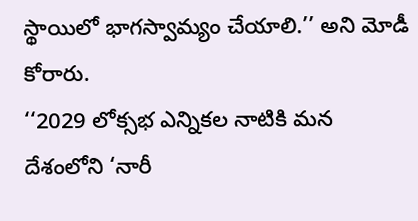స్థాయిలో భాగస్వామ్యం చేయాలి.’’ అని మోడీ కోరారు.
‘‘2029 లోక్సభ ఎన్నికల నాటికి మన దేశంలోని ‘నారీ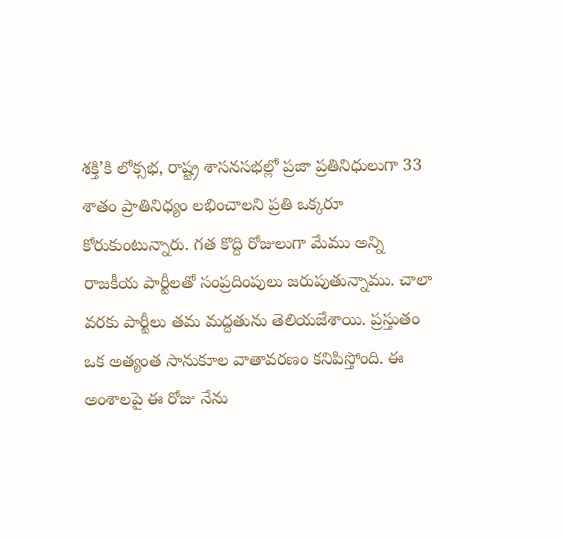శక్తి’కి లోక్సభ, రాష్ట్ర శాసనసభల్లో ప్రజా ప్రతినిధులుగా 33 శాతం ప్రాతినిధ్యం లభించాలని ప్రతి ఒక్కరూ కోరుకుంటున్నారు. గత కొద్ది రోజులుగా మేము అన్ని రాజకీయ పార్టీలతో సంప్రదింపులు జరుపుతున్నాము. చాలా వరకు పార్టీలు తమ మద్దతును తెలియజేశాయి. ప్రస్తుతం ఒక అత్యంత సానుకూల వాతావరణం కనిపిస్తోంది. ఈ అంశాలపై ఈ రోజు నేను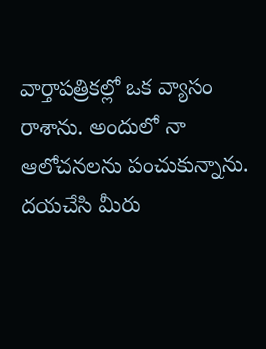వార్తాపత్రికల్లో ఒక వ్యాసం రాశాను. అందులో నా ఆలోచనలను పంచుకున్నాను. దయచేసి మీరు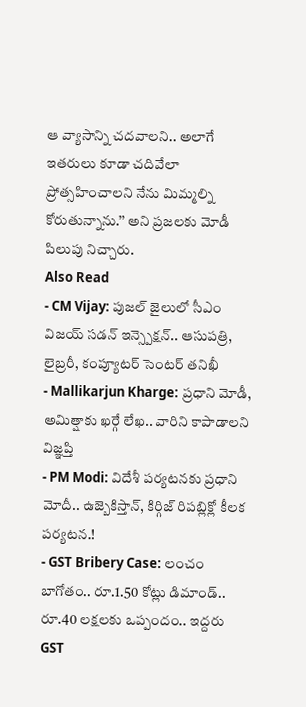ఆ వ్యాసాన్ని చదవాలని.. అలాగే ఇతరులు కూడా చదివేలా ప్రోత్సహించాలని నేను మిమ్మల్ని కోరుతున్నాను.’’ అని ప్రజలకు మోడీ పిలుపు నిచ్చారు.
Also Read
- CM Vijay: పుజల్ జైలులో సీఎం విజయ్ సడన్ ఇన్స్పెక్షన్.. ఆసుపత్రి, లైబ్రరీ, కంప్యూటర్ సెంటర్ తనిఖీ
- Mallikarjun Kharge: ప్రధాని మోడీ, అమిత్షాకు ఖర్గే లేఖ.. వారిని కాపాడాలని విజ్ఞప్తి
- PM Modi: విదేశీ పర్యటనకు ప్రధాని మోదీ.. ఉజ్బెకిస్తాన్, కిర్గిజ్ రిపబ్లిక్లో కీలక పర్యటన.!
- GST Bribery Case: లంచం బాగోతం.. రూ.1.50 కోట్లు డిమాండ్.. రూ.40 లక్షలకు ఒప్పందం.. ఇద్దరు GST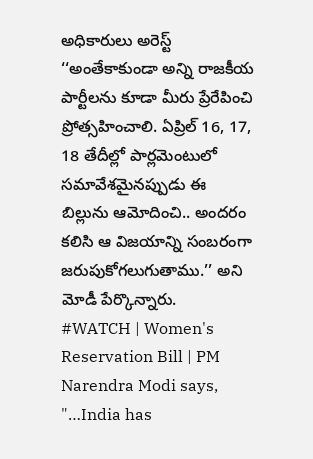అధికారులు అరెస్ట్
‘‘అంతేకాకుండా అన్ని రాజకీయ పార్టీలను కూడా మీరు ప్రేరేపించి ప్రోత్సహించాలి. ఏప్రిల్ 16, 17, 18 తేదీల్లో పార్లమెంటులో సమావేశమైనప్పుడు ఈ బిల్లును ఆమోదించి.. అందరం కలిసి ఆ విజయాన్ని సంబరంగా జరుపుకోగలుగుతాము.’’ అని మోడీ పేర్కొన్నారు.
#WATCH | Women's Reservation Bill | PM Narendra Modi says, "…India has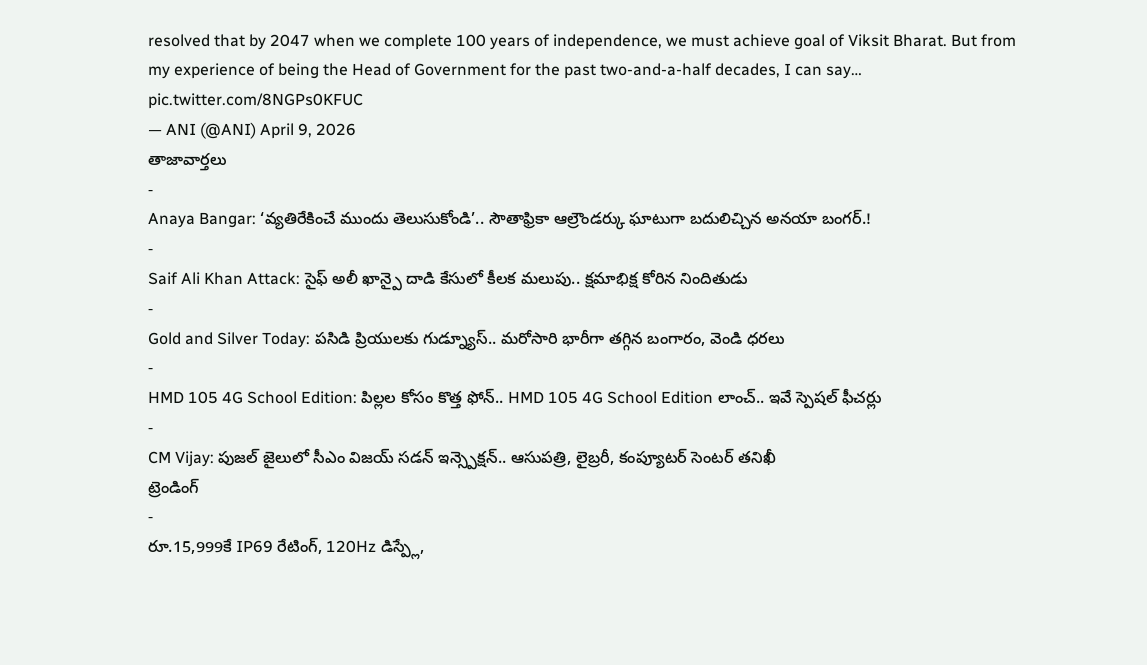resolved that by 2047 when we complete 100 years of independence, we must achieve goal of Viksit Bharat. But from my experience of being the Head of Government for the past two-and-a-half decades, I can say… pic.twitter.com/8NGPs0KFUC
— ANI (@ANI) April 9, 2026
తాజావార్తలు
-
Anaya Bangar: ‘వ్యతిరేకించే ముందు తెలుసుకోండి’.. సౌతాఫ్రికా ఆల్రౌండర్కు ఘాటుగా బదులిచ్చిన అనయా బంగర్.!
-
Saif Ali Khan Attack: సైఫ్ అలీ ఖాన్పై దాడి కేసులో కీలక మలుపు.. క్షమాభిక్ష కోరిన నిందితుడు
-
Gold and Silver Today: పసిడి ప్రియులకు గుడ్న్యూస్.. మరోసారి భారీగా తగ్గిన బంగారం, వెండి ధరలు
-
HMD 105 4G School Edition: పిల్లల కోసం కొత్త ఫోన్.. HMD 105 4G School Edition లాంచ్.. ఇవే స్పెషల్ ఫీచర్లు
-
CM Vijay: పుజల్ జైలులో సీఎం విజయ్ సడన్ ఇన్స్పెక్షన్.. ఆసుపత్రి, లైబ్రరీ, కంప్యూటర్ సెంటర్ తనిఖీ
ట్రెండింగ్
-
రూ.15,999కే IP69 రేటింగ్, 120Hz డిస్ప్లే,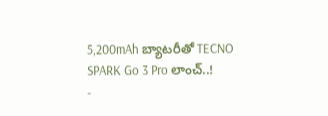5,200mAh బ్యాటరీతో TECNO SPARK Go 3 Pro లాంచ్..!
-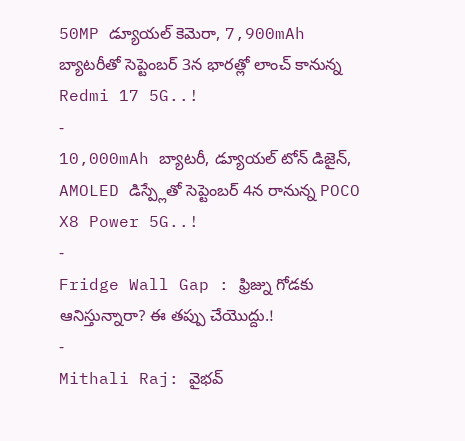50MP డ్యూయల్ కెమెరా, 7,900mAh బ్యాటరీతో సెప్టెంబర్ 3న భారత్లో లాంచ్ కానున్న Redmi 17 5G..!
-
10,000mAh బ్యాటరీ, డ్యూయల్ టోన్ డిజైన్, AMOLED డిస్ప్లేతో సెప్టెంబర్ 4న రానున్న POCO X8 Power 5G..!
-
Fridge Wall Gap : ఫ్రిజ్ను గోడకు ఆనిస్తున్నారా? ఈ తప్పు చేయొద్దు.!
-
Mithali Raj: వైభవ్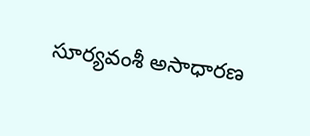సూర్యవంశీ అసాధారణ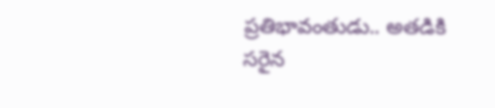ప్రతిభావంతుడు.. అతడికి సరైన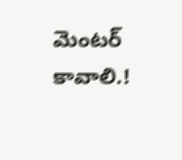మెంటర్ కావాలి.!